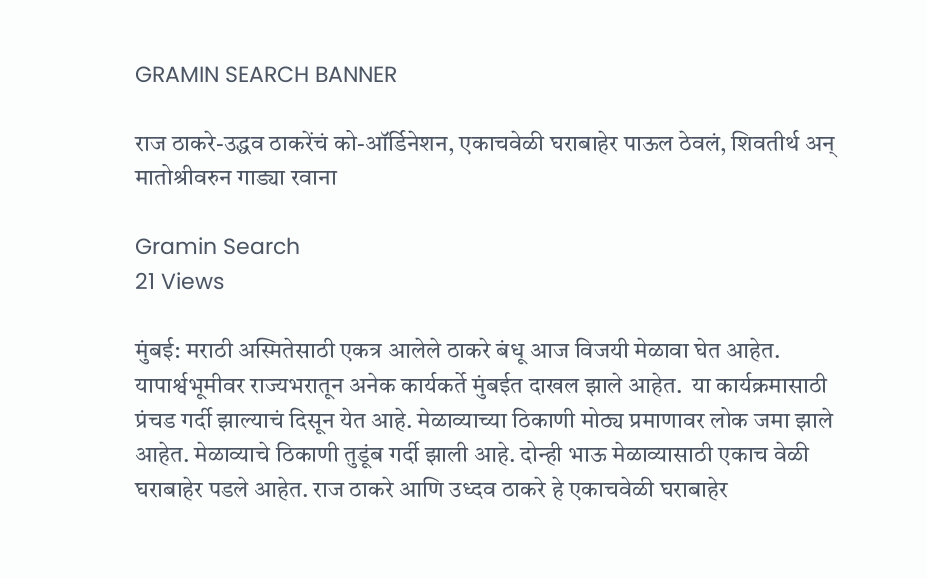GRAMIN SEARCH BANNER

राज ठाकरे-उद्धव ठाकरेंचं को-ऑर्डिनेशन, एकाचवेळी घराबाहेर पाऊल ठेवलं, शिवतीर्थ अन् मातोश्रीवरुन गाड्या रवाना

Gramin Search
21 Views

मुंबई: मराठी अस्मितेसाठी एकत्र आलेले ठाकरे बंधू आज विजयी मेळावा घेत आहेत. यापार्श्वभूमीवर राज्यभरातून अनेक कार्यकर्ते मुंबईत दाखल झाले आहेत.  या कार्यक्रमासाठी प्रंचड गर्दी झाल्याचं दिसून येत आहे. मेळाव्याच्या ठिकाणी मोठ्य प्रमाणावर लोक जमा झाले आहेत. मेळाव्याचे ठिकाणी तुडूंब गर्दी झाली आहे. दोन्ही भाऊ मेळाव्यासाठी एकाच वेळी घराबाहेर पडले आहेत. राज ठाकरे आणि उध्दव ठाकरे हे एकाचवेळी घराबाहेर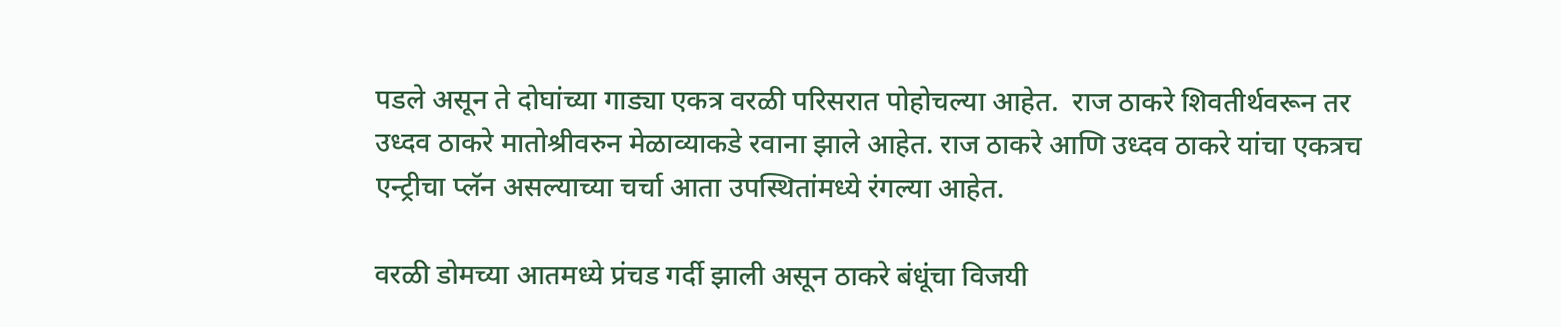पडले असून ते दोघांच्या गाड्या एकत्र वरळी परिसरात पोहोचल्या आहेत.  राज ठाकरे शिवतीर्थवरून तर उध्दव ठाकरे मातोश्रीवरुन मेळाव्याकडे रवाना झाले आहेत. राज ठाकरे आणि उध्दव ठाकरे यांचा एकत्रच एन्ट्रीचा प्लॅन असल्याच्या चर्चा आता उपस्थितांमध्ये रंगल्या आहेत.

वरळी डोमच्या आतमध्ये प्रंचड गर्दी झाली असून ठाकरे बंधूंचा विजयी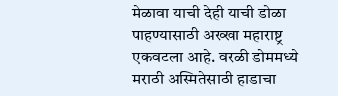मेळावा याची देही याची डोळा पाहण्यासाठी अख्खा महाराष्ट्र एकवटला आहे. वरळी डोममध्ये मराठी अस्मितेसाठी हाडाचा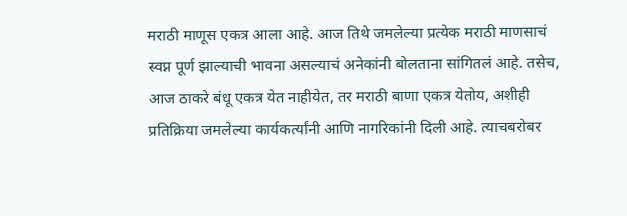मराठी माणूस एकत्र आला आहे. आज तिथे जमलेल्या प्रत्येक मराठी माणसाचं स्वप्न पूर्ण झाल्याची भावना असल्याचं अनेकांनी बोलताना सांगितलं आहे. तसेच, आज ठाकरे बंधू एकत्र येत नाहीयेत, तर मराठी बाणा एकत्र येतोय, अशीही प्रतिक्रिया जमलेल्या कार्यकर्त्यांनी आणि नागरिकांनी दिली आहे. त्याचबरोबर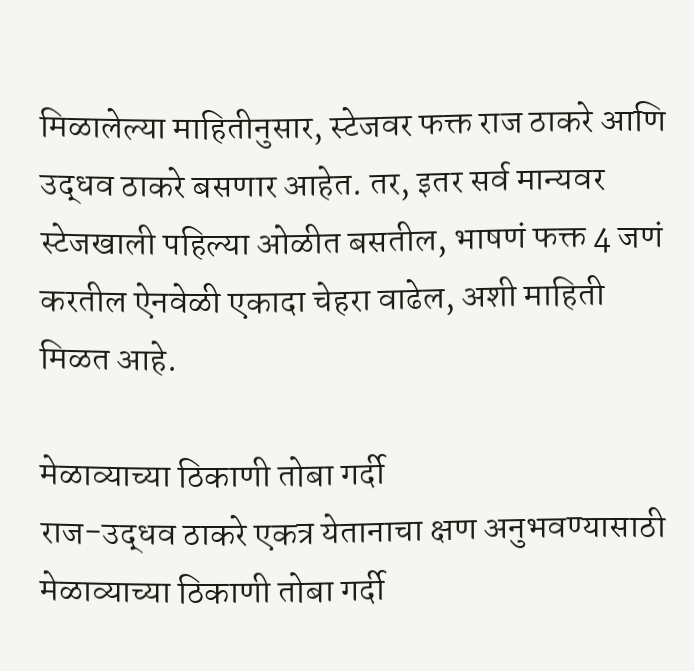मिळालेल्या माहितीनुसार, स्टेजवर फक्त राज ठाकरे आणि उद्धव ठाकरे बसणार आहेत. तर, इतर सर्व मान्यवर स्टेजखाली पहिल्या ओळीत बसतील, भाषणं फक्त 4 जणं करतील ऐनवेळी एकादा चेहरा वाढेल, अशी माहिती मिळत आहे.

मेळाव्याच्या ठिकाणी तोबा गर्दी
राज-उद्धव ठाकरे एकत्र येतानाचा क्षण अनुभवण्यासाठी मेळाव्याच्या ठिकाणी तोबा गर्दी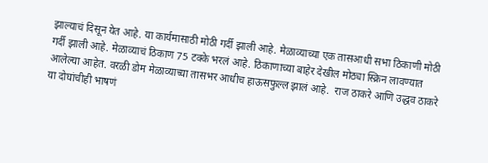झाल्याचं दिसून येत आहे. या कार्यमासाठी मोठी गर्दी झाली आहे. मेळाव्याच्या एक तासआधी सभा ठिकाणी मोठी गर्दी झाली आहे. मेळाव्याचं ठिकाण 75 टक्के भरलं आहे. ठिकाणाच्या बाहेर देखील मोठ्या स्क्रिन लावण्यात आलेल्या आहेत. वरळी डोम मेळाव्याच्या तासभर आधीच हाऊसफुल्ल झालं आहे.  राज ठाकरे आणि उद्धव ठाकरे या दोघांचीही भाषणं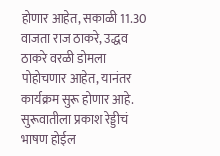होणार आहेत, सकाळी 11.30 वाजता राज ठाकरे, उद्धव ठाकरे वरळी डोमला पोहोचणार आहेत, यानंतर कार्यक्रम सुरू होणार आहे. सुरूवातीला प्रकाश रेड्डीचं भाषण होईल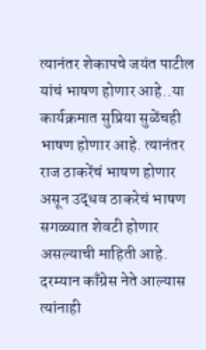त्यानंतर शेकापचे जयंत पाटील यांचं भाषण होणार आहे..या कार्यक्रमात सुप्रिया सुळेंचही भाषण होणार आहे. त्यानंतर राज ठाकरेंचं भाषण होणार असून उद्धव ठाकरेचं भाषण सगळ्यात शेवटी होणार असल्याची माहिती आहे. दरम्यान काँग्रेस नेते आल्यास त्यांनाही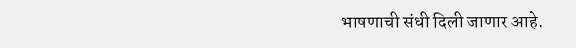भाषणाची संधी दिली जाणार आहे.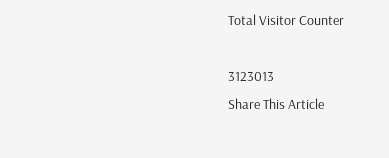Total Visitor Counter

3123013
Share This Article